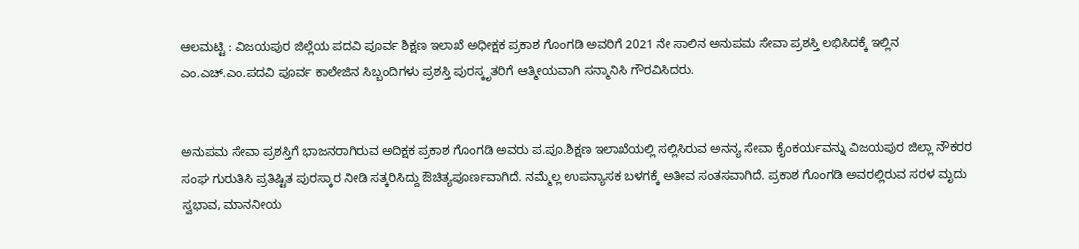ಆಲಮಟ್ಟಿ : ವಿಜಯಪುರ ಜಿಲ್ಲೆಯ ಪದವಿ ಪೂರ್ವ ಶಿಕ್ಷಣ ಇಲಾಖೆ ಅಧೀಕ್ಷಕ ಪ್ರಕಾಶ ಗೊಂಗಡಿ ಅವರಿಗೆ 2021 ನೇ ಸಾಲಿನ ಅನುಪಮ ಸೇವಾ ಪ್ರಶಸ್ತಿ ಲಭಿಸಿದಕ್ಕೆ ಇಲ್ಲಿನ ಎಂ.ಎಚ್.ಎಂ.ಪದವಿ ಪೂರ್ವ ಕಾಲೇಜಿನ ಸಿಬ್ಬಂದಿಗಳು ಪ್ರಶಸ್ತಿ ಪುರಸ್ಕೃತರಿಗೆ ಆತ್ಮೀಯವಾಗಿ ಸನ್ಮಾನಿಸಿ ಗೌರವಿಸಿದರು.


ಅನುಪಮ ಸೇವಾ ಪ್ರಶಸ್ತಿಗೆ ಭಾಜನರಾಗಿರುವ ಅದಿಕ್ಷಕ ಪ್ರಕಾಶ ಗೊಂಗಡಿ ಅವರು ಪ.ಪೂ.ಶಿಕ್ಷಣ ಇಲಾಖೆಯಲ್ಲಿ ಸಲ್ಲಿಸಿರುವ ಅನನ್ಯ ಸೇವಾ ಕೈಂಕರ್ಯವನ್ನು ವಿಜಯಪುರ ಜಿಲ್ಲಾ ನೌಕರರ ಸಂಘ ಗುರುತಿಸಿ ಪ್ರತಿಷ್ಟಿತ ಪುರಸ್ಕಾರ ನೀಡಿ ಸತ್ಕರಿಸಿದ್ದು ಔಚಿತ್ಯಪೂರ್ಣವಾಗಿದೆ. ನಮ್ಮೆಲ್ಲ ಉಪನ್ಯಾಸಕ ಬಳಗಕ್ಕೆ ಅತೀವ ಸಂತಸವಾಗಿದೆ. ಪ್ರಕಾಶ ಗೊಂಗಡಿ ಅವರಲ್ಲಿರುವ ಸರಳ ಮೃದು ಸ್ವಭಾವ, ಮಾನನೀಯ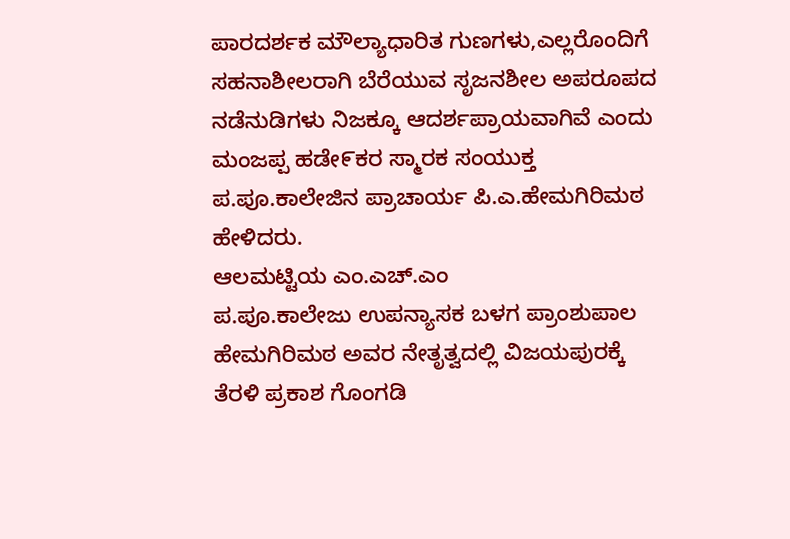ಪಾರದರ್ಶಕ ಮೌಲ್ಯಾಧಾರಿತ ಗುಣಗಳು,ಎಲ್ಲರೊಂದಿಗೆ ಸಹನಾಶೀಲರಾಗಿ ಬೆರೆಯುವ ಸೃಜನಶೀಲ ಅಪರೂಪದ ನಡೆನುಡಿಗಳು ನಿಜಕ್ಕೂ ಆದರ್ಶಪ್ರಾಯವಾಗಿವೆ ಎಂದು ಮಂಜಪ್ಪ ಹಡೇ೯ಕರ ಸ್ಮಾರಕ ಸಂಯುಕ್ತ ಪ.ಪೂ.ಕಾಲೇಜಿನ ಪ್ರಾಚಾರ್ಯ ಪಿ.ಎ.ಹೇಮಗಿರಿಮಠ ಹೇಳಿದರು.
ಆಲಮಟ್ಟಿಯ ಎಂ.ಎಚ್.ಎಂ
ಪ.ಪೂ.ಕಾಲೇಜು ಉಪನ್ಯಾಸಕ ಬಳಗ ಪ್ರಾಂಶುಪಾಲ ಹೇಮಗಿರಿಮಠ ಅವರ ನೇತೃತ್ವದಲ್ಲಿ ವಿಜಯಪುರಕ್ಕೆ ತೆರಳಿ ಪ್ರಕಾಶ ಗೊಂಗಡಿ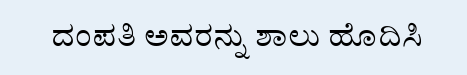ದಂಪತಿ ಅವರನ್ನು ಶಾಲು ಹೊದಿಸಿ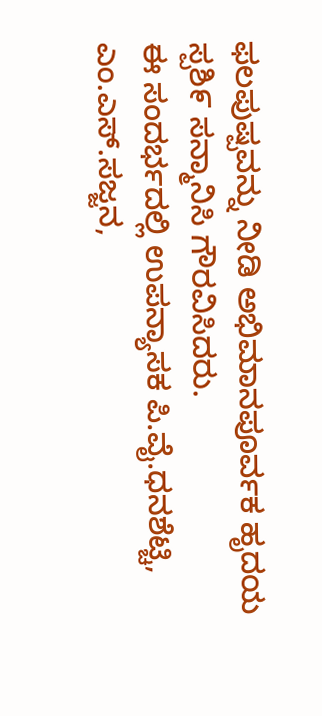ಫಲಪುಷ್ಪವನ್ನು ನೀಡಿ ಅಭಿಮಾನಪೂರ್ವಕ ಹೃದಯ ಸ್ಪಶಿ೯ ಸನ್ಮಾನಿಸಿ ಗೌರವಿಸಿದರು.
ಈ ಸಂದರ್ಭದಲ್ಲಿ ಉಪನ್ಯಾಸಕ ಪಿ.ವೈ.ಧನಶೆಟ್ಚಿ, ಎಂ.ಎಸ್.ಸಜ್ಜನ,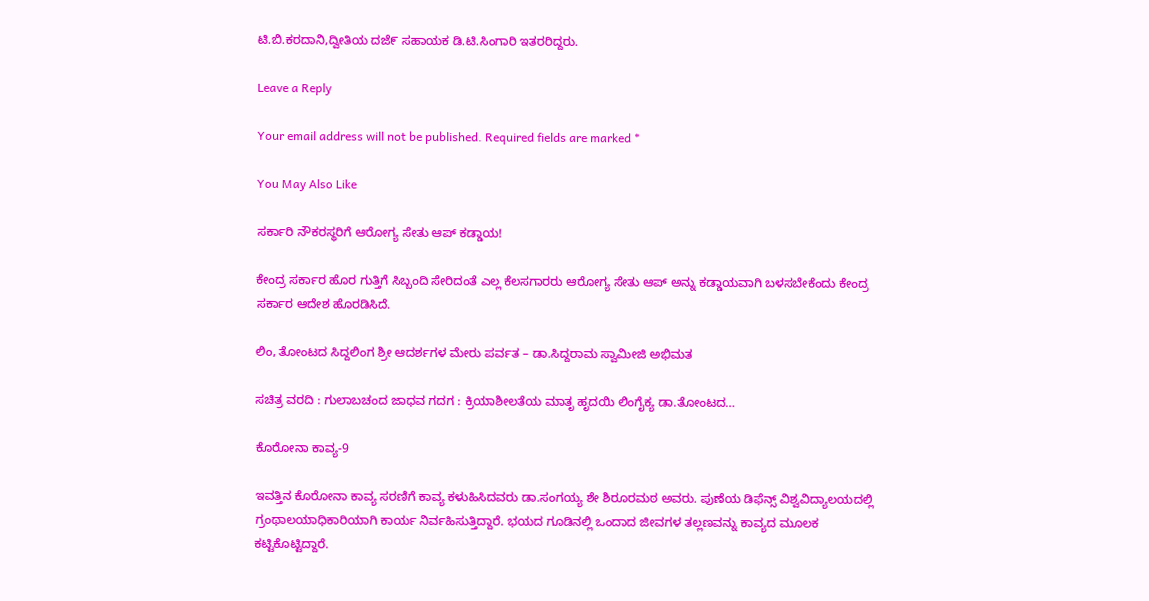ಟಿ.ಬಿ.ಕರದಾನಿ,ದ್ವೀತಿಯ ದಜೆ೯ ಸಹಾಯಕ ಡಿ.ಟಿ.ಸಿಂಗಾರಿ ಇತರರಿದ್ದರು.

Leave a Reply

Your email address will not be published. Required fields are marked *

You May Also Like

ಸರ್ಕಾರಿ ನೌಕರಸ್ಥರಿಗೆ ಆರೋಗ್ಯ ಸೇತು ಆಪ್ ಕಡ್ಡಾಯ!

ಕೇಂದ್ರ ಸರ್ಕಾರ ಹೊರ ಗುತ್ತಿಗೆ ಸಿಬ್ಬಂದಿ ಸೇರಿದಂತೆ ಎಲ್ಲ ಕೆಲಸಗಾರರು ಆರೋಗ್ಯ ಸೇತು ಆಪ್ ಅನ್ನು ಕಡ್ಡಾಯವಾಗಿ ಬಳಸಬೇಕೆಂದು ಕೇಂದ್ರ ಸರ್ಕಾರ ಆದೇಶ ಹೊರಡಿಸಿದೆ.

ಲಿಂ, ತೋಂಟದ ಸಿದ್ದಲಿಂಗ ಶ್ರೀ ಆದರ್ಶಗಳ ಮೇರು ಪರ್ವತ – ಡಾ.ಸಿದ್ದರಾಮ ಸ್ವಾಮೀಜಿ ಅಭಿಮತ

ಸಚಿತ್ರ ವರದಿ : ಗುಲಾಬಚಂದ ಜಾಧವ ಗದಗ : ಕ್ರಿಯಾಶೀಲತೆಯ ಮಾತೃ ಹೃದಯಿ ಲಿಂಗೈಕ್ಯ ಡಾ.ತೋಂಟದ…

ಕೊರೋನಾ ಕಾವ್ಯ-9

ಇವತ್ತಿನ ಕೊರೋನಾ ಕಾವ್ಯ ಸರಣಿಗೆ ಕಾವ್ಯ ಕಳುಹಿಸಿದವರು ಡಾ.ಸಂಗಯ್ಯ ಶೇ ಶಿರೂರಮಠ ಅವರು. ಪುಣೆಯ ಡಿಫೆನ್ಸ್ ವಿಶ್ವವಿದ್ಯಾಲಯದಲ್ಲಿ ಗ್ರಂಥಾಲಯಾಧಿಕಾರಿಯಾಗಿ ಕಾರ್ಯ ನಿರ್ವಹಿಸುತ್ತಿದ್ದಾರೆ. ಭಯದ ಗೂಡಿನಲ್ಲಿ ಒಂದಾದ ಜೀವಗಳ ತಲ್ಲಣವನ್ನು ಕಾವ್ಯದ ಮೂಲಕ ಕಟ್ಟಿಕೊಟ್ಟಿದ್ದಾರೆ.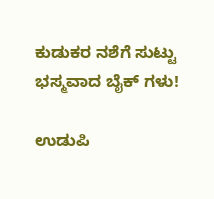ಕುಡುಕರ ನಶೆಗೆ ಸುಟ್ಟು ಭಸ್ಮವಾದ ಬೈಕ್ ಗಳು!

ಉಡುಪಿ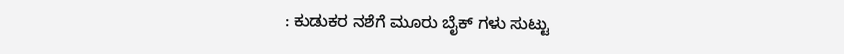: ಕುಡುಕರ ನಶೆಗೆ ಮೂರು ಬೈಕ್ ಗಳು ಸುಟ್ಟು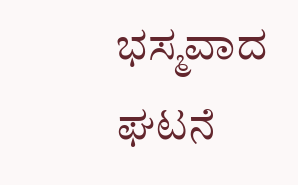ಭಸ್ಮವಾದ ಘಟನೆ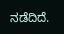ನಡೆದಿದೆ.